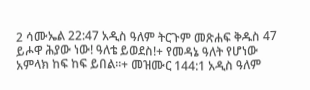2 ሳሙኤል 22:47 አዲስ ዓለም ትርጉም መጽሐፍ ቅዱስ 47 ይሖዋ ሕያው ነው! ዓለቴ ይወደስ!+ የመዳኔ ዓለት የሆነው አምላክ ከፍ ከፍ ይበል።+ መዝሙር 144:1 አዲስ ዓለም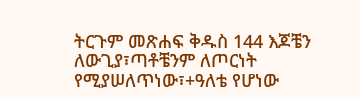ትርጉም መጽሐፍ ቅዱስ 144 እጆቼን ለውጊያ፣ጣቶቼንም ለጦርነት የሚያሠለጥነው፣+ዓለቴ የሆነው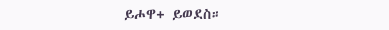ይሖዋ+ ይወደስ።